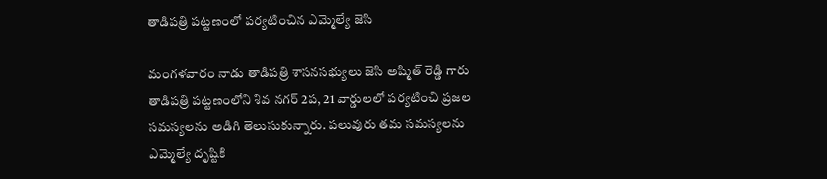తాడిపత్రి పట్టణంలో పర్యటించిన ఎమ్మెల్యే జెసి

మంగళవారం నాడు తాడిపత్రి శాసనసభ్యులు జెసి అష్మిత్ రెడ్డి గారు తాడిపత్రి పట్టణంలోని శివ నగర్ 2ప, 21 వార్డులలో పర్యటించి ప్రజల సమస్యలను అడిగి తెలుసుకున్నారు. పలువురు తమ సమస్యలను ఎమ్మెల్యే దృష్టికి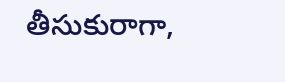తీసుకురాగా,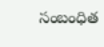సంబంధిత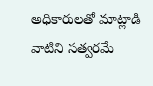అధికారులతో మాట్లాడి వాటిని సత్వరమే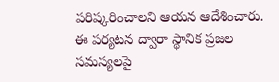పరిష్కరించాలని ఆయన ఆదేశించారు. ఈ పర్యటన ద్వారా స్థానిక ప్రజల సమస్యలపై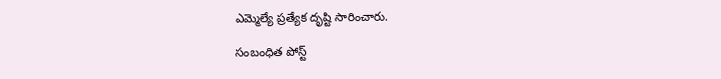ఎమ్మెల్యే ప్రత్యేక దృష్టి సారించారు.

సంబంధిత పోస్ట్